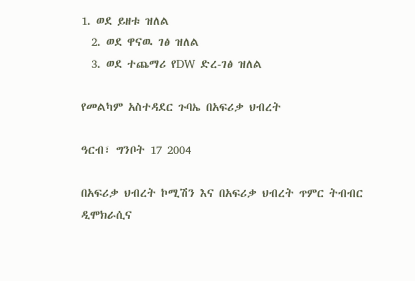1. ወደ ይዘቱ ዝለል
  2. ወደ ዋናዉ ገፅ ዝለል
  3. ወደ ተጨማሪ የDW ድረ-ገፅ ዝለል

የመልካም አስተዳደር ጉባኤ በአፍሪቃ ህብረት

ዓርብ፣ ግንቦት 17 2004

በአፍሪቃ ህብረት ኮሚሽን እና በአፍሪቃ ህብረት ጥምር ትብብር ዲሞክራሲና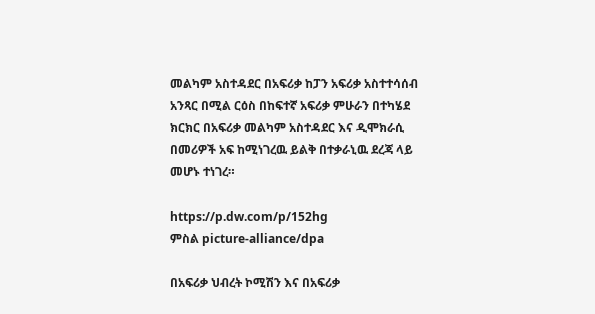መልካም አስተዳደር በአፍሪቃ ከፓን አፍሪቃ አስተተሳሰብ አንጻር በሚል ርዕስ በከፍተኛ አፍሪቃ ምሁራን በተካሄደ ክርክር በአፍሪቃ መልካም አስተዳደር እና ዲሞክራሲ በመሪዎች አፍ ከሚነገረዉ ይልቅ በተቃራኒዉ ደረጃ ላይ መሆኑ ተነገረ።

https://p.dw.com/p/152hg
ምስል picture-alliance/dpa

በአፍሪቃ ህብረት ኮሚሽን እና በአፍሪቃ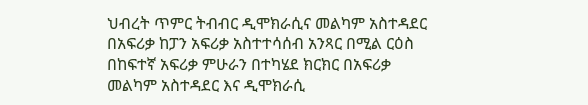ህብረት ጥምር ትብብር ዲሞክራሲና መልካም አስተዳደር በአፍሪቃ ከፓን አፍሪቃ አስተተሳሰብ አንጻር በሚል ርዕስ በከፍተኛ አፍሪቃ ምሁራን በተካሄደ ክርክር በአፍሪቃ መልካም አስተዳደር እና ዲሞክራሲ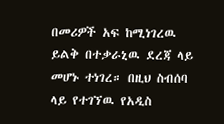በመሪዎች አፍ ከሚነገረዉ ይልቅ በተቃራኒዉ ደረጃ ላይ መሆኑ ተነገረ። በዚህ ስብሰባ ላይ የተገኘዉ የአዲስ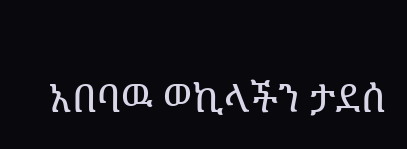አበባዉ ወኪላችን ታደሰ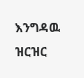እንግዳዉ ዝርዝር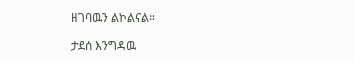ዘገባዉን ልኮልናል።

ታደሰ እንግዳዉ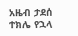አዜብ ታደሰ
ተክሌ የኋላ